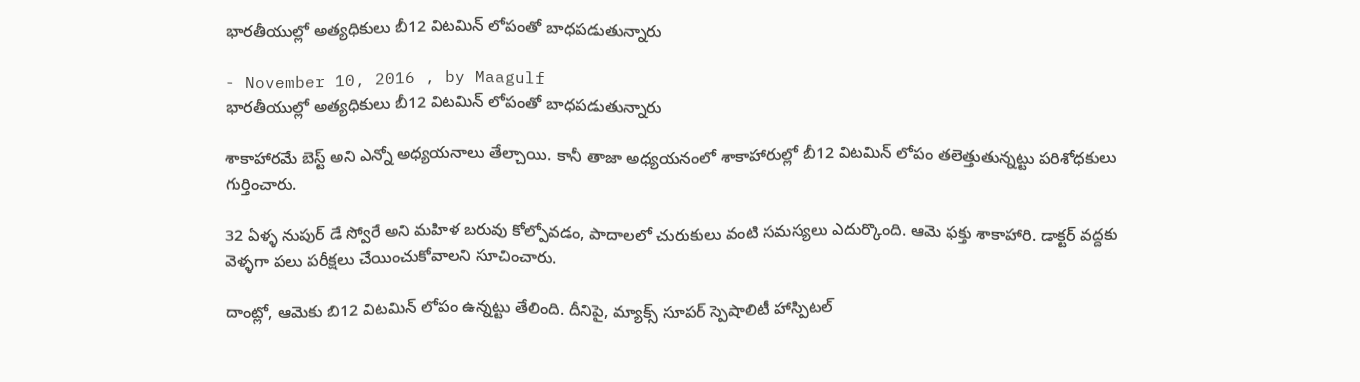భారతీయుల్లో అత్యధికులు బీ12 విటమిన్ లోపంతో బాధపడుతున్నారు

- November 10, 2016 , by Maagulf
భారతీయుల్లో అత్యధికులు బీ12 విటమిన్ లోపంతో బాధపడుతున్నారు

శాకాహారమే బెస్ట్ అని ఎన్నో అధ్యయనాలు తేల్చాయి. కానీ తాజా అధ్యయనంలో శాకాహారుల్లో బీ12 విటమిన్ లోపం తలెత్తుతున్నట్టు పరిశోధకులు గుర్తించారు.

32 ఏళ్ళ నుపుర్ డే స్వోరే అని మహిళ బరువు కోల్పోవడం, పాదాలలో చురుకులు వంటి సమస్యలు ఎదుర్కొంది. ఆమె ఫక్తు శాకాహారి. డాక్టర్ వద్దకు వెళ్ళగా పలు పరీక్షలు చేయించుకోవాలని సూచించారు.

దాంట్లో, ఆమెకు బి12 విటమిన్ లోపం ఉన్నట్టు తేలింది. దీనిపై, మ్యాక్స్ సూపర్ స్పెషాలిటీ హాస్పిటల్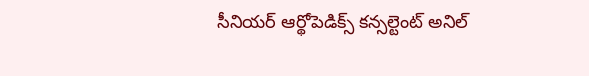సీనియర్ ఆర్థోపెడిక్స్ కన్సల్టెంట్ అనిల్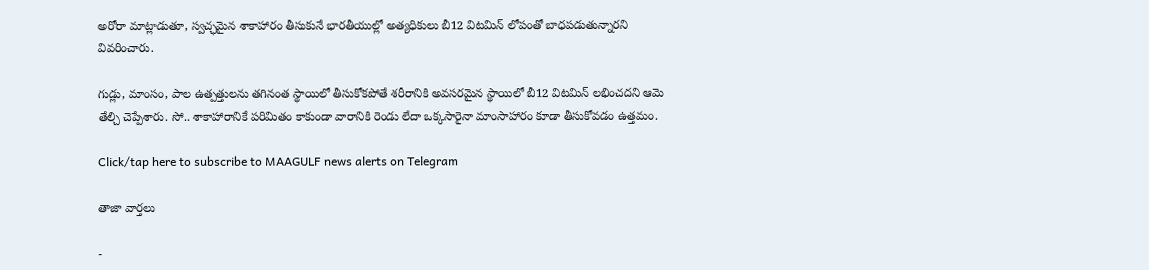అరోరా మాట్లాడుతూ, స్వచ్ఛమైన శాకాహారం తీసుకునే భారతీయుల్లో అత్యధికులు బీ12 విటమిన్ లోపంతో బాధపడుతున్నారని వివరించారు.

గుడ్లు, మాంసం, పాల ఉత్పత్తులను తగినంత స్థాయిలో తీసుకోకపోతే శరీరానికి అవసరమైన స్థాయిలో బీ12 విటమిన్ లభించదని ఆమె తేల్చి చెప్పేశారు. సో.. శాకాహారానికే పరిమితం కాకుండా వారానికి రెండు లేదా ఒక్కసారైనా మాంసాహారం కూడా తీసుకోవడం ఉత్తమం.

Click/tap here to subscribe to MAAGULF news alerts on Telegram

తాజా వార్తలు

-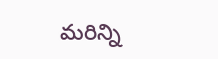మరిన్ని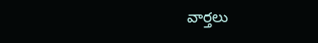వార్తలు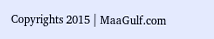Copyrights 2015 | MaaGulf.com